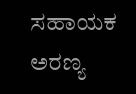ಸಹಾಯಕ ಅರಣ್ಯ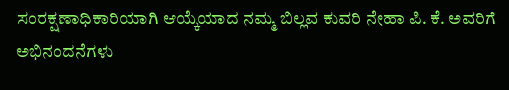ಸಂರಕ್ಷಣಾಧಿಕಾರಿಯಾಗಿ ಆಯ್ಕೆಯಾದ ನಮ್ಮ ಬಿಲ್ಲವ ಕುವರಿ ನೇಹಾ ಪಿ. ಕೆ. ಅವರಿಗೆ ಅಭಿನಂದನೆಗಳು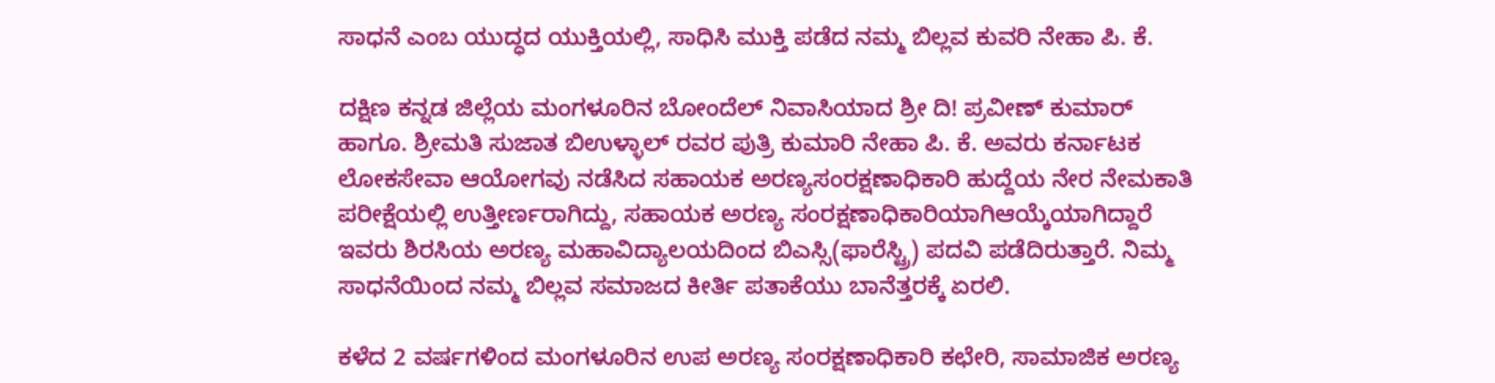ಸಾಧನೆ ಎಂಬ ಯುದ್ಧದ ಯುಕ್ತಿಯಲ್ಲಿ, ಸಾಧಿಸಿ ಮುಕ್ತಿ ಪಡೆದ ನಮ್ಮ ಬಿಲ್ಲವ ಕುವರಿ ನೇಹಾ ಪಿ. ಕೆ.

ದಕ್ಷಿಣ ಕನ್ನಡ ಜಿಲ್ಲೆಯ ಮಂಗಳೂರಿನ ಬೋಂದೆಲ್ ನಿವಾಸಿಯಾದ ಶ್ರೀ ದಿ! ಪ್ರವೀಣ್ ಕುಮಾರ್ ಹಾಗೂ. ಶ್ರೀಮತಿ ಸುಜಾತ ಬಿಉಳ್ಳಾಲ್ ರವರ ಪುತ್ರಿ ಕುಮಾರಿ ನೇಹಾ ಪಿ. ಕೆ. ಅವರು ಕರ್ನಾಟಕ ಲೋಕಸೇವಾ ಆಯೋಗವು ನಡೆಸಿದ ಸಹಾಯಕ ಅರಣ್ಯಸಂರಕ್ಷಣಾಧಿಕಾರಿ ಹುದ್ದೆಯ ನೇರ ನೇಮಕಾತಿ ಪರೀಕ್ಷೆಯಲ್ಲಿ ಉತ್ತೀರ್ಣರಾಗಿದ್ದು, ಸಹಾಯಕ ಅರಣ್ಯ ಸಂರಕ್ಷಣಾಧಿಕಾರಿಯಾಗಿಆಯ್ಕೆಯಾಗಿದ್ದಾರೆ ಇವರು ಶಿರಸಿಯ ಅರಣ್ಯ ಮಹಾವಿದ್ಯಾಲಯದಿಂದ ಬಿಎಸ್ಸಿ(ಫಾರೆಸ್ಟ್ರಿ) ಪದವಿ ಪಡೆದಿರುತ್ತಾರೆ. ನಿಮ್ಮ ಸಾಧನೆಯಿಂದ ನಮ್ಮ ಬಿಲ್ಲವ ಸಮಾಜದ ಕೀರ್ತಿ ಪತಾಕೆಯು ಬಾನೆತ್ತರಕ್ಕೆ ಏರಲಿ.

ಕಳೆದ 2 ವರ್ಷಗಳಿಂದ ಮಂಗಳೂರಿನ ಉಪ ಅರಣ್ಯ ಸಂರಕ್ಷಣಾಧಿಕಾರಿ ಕಛೇರಿ, ಸಾಮಾಜಿಕ ಅರಣ್ಯ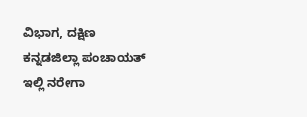ವಿಭಾಗ, ದಕ್ಷಿಣ ಕನ್ನಡಜಿಲ್ಲಾ ಪಂಚಾಯತ್ ಇಲ್ಲಿ ನರೇಗಾ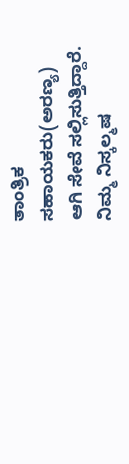ತಾಂತ್ರಿಕ ಸಹಾಯಕರು(ಅರಣ್ಯ) ಆಗಿ ಸೇವೆ ಸಲ್ಲಿಸುತ್ತಿದ್ದಾರೆ. ನಿಮ್ಮ ನಿಸ್ಕಲ್ಮಷ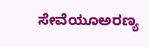ಸೇವೆಯೂಅರಣ್ಯ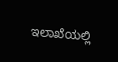ಇಲಾಖೆಯಲ್ಲಿ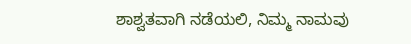ಶಾಶ್ವತವಾಗಿ ನಡೆಯಲಿ, ನಿಮ್ಮ ನಾಮವು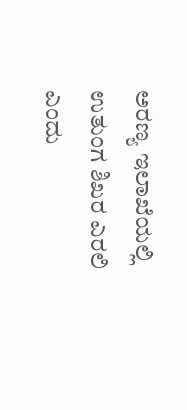ಅರಣ್ಯ ಇಲಾಖೆಯಲ್ಲಿ ಉತುಂಗ ಶಿಖರ ಎರಲಿ ಎಂದು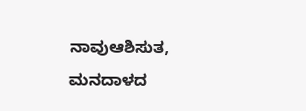ನಾವುಆಶಿಸುತ, ಮನದಾಳದ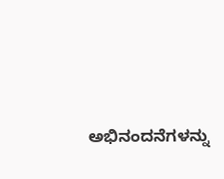ಅಭಿನಂದನೆಗಳನ್ನು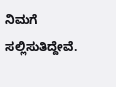ನಿಮಗೆ ಸಲ್ಲಿಸುತಿದ್ದೇವೆ.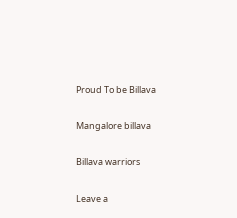Proud To be Billava

Mangalore billava

Billava warriors

Leave a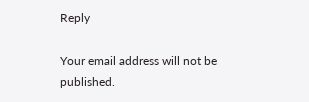Reply

Your email address will not be published.